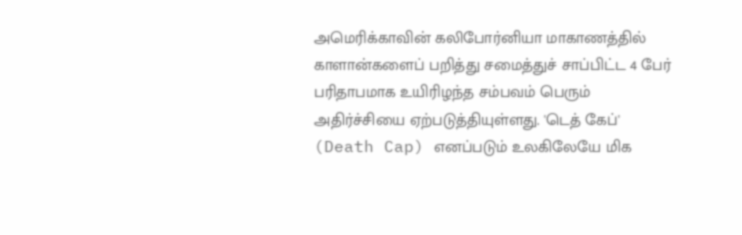அமெரிக்காவின் கலிபோர்னியா மாகாணத்தில் காளான்களைப் பறித்து சமைத்துச் சாப்பிட்ட 4 பேர் பரிதாபமாக உயிரிழந்த சம்பவம் பெரும் அதிர்ச்சியை ஏற்படுத்தியுள்ளது. 'டெத் கேப்' (Death Cap) எனப்படும் உலகிலேயே மிக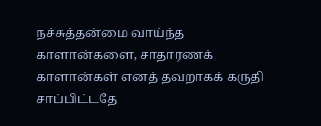நச்சுத்தன்மை வாய்ந்த காளான்களை, சாதாரணக் காளான்கள் எனத் தவறாகக் கருதி சாப்பிட்டதே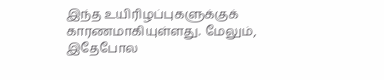இந்த உயிரிழப்புகளுக்குக் காரணமாகியுள்ளது. மேலும், இதேபோல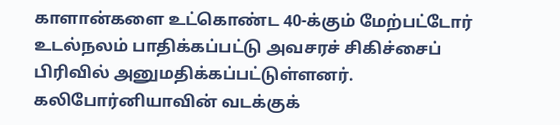காளான்களை உட்கொண்ட 40-க்கும் மேற்பட்டோர் உடல்நலம் பாதிக்கப்பட்டு அவசரச் சிகிச்சைப் பிரிவில் அனுமதிக்கப்பட்டுள்ளனர்.
கலிபோர்னியாவின் வடக்குக்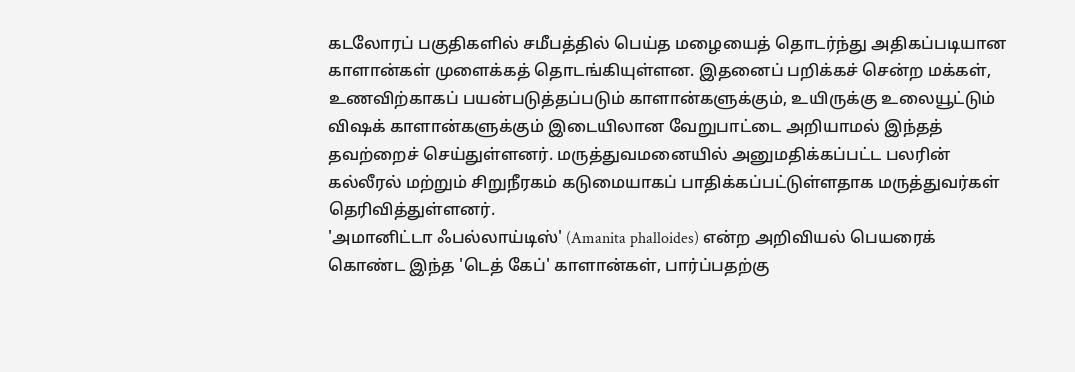கடலோரப் பகுதிகளில் சமீபத்தில் பெய்த மழையைத் தொடர்ந்து அதிகப்படியான காளான்கள் முளைக்கத் தொடங்கியுள்ளன. இதனைப் பறிக்கச் சென்ற மக்கள், உணவிற்காகப் பயன்படுத்தப்படும் காளான்களுக்கும், உயிருக்கு உலையூட்டும் விஷக் காளான்களுக்கும் இடையிலான வேறுபாட்டை அறியாமல் இந்தத் தவற்றைச் செய்துள்ளனர். மருத்துவமனையில் அனுமதிக்கப்பட்ட பலரின் கல்லீரல் மற்றும் சிறுநீரகம் கடுமையாகப் பாதிக்கப்பட்டுள்ளதாக மருத்துவர்கள் தெரிவித்துள்ளனர்.
'அமானிட்டா ஃபல்லாய்டிஸ்' (Amanita phalloides) என்ற அறிவியல் பெயரைக் கொண்ட இந்த 'டெத் கேப்' காளான்கள், பார்ப்பதற்கு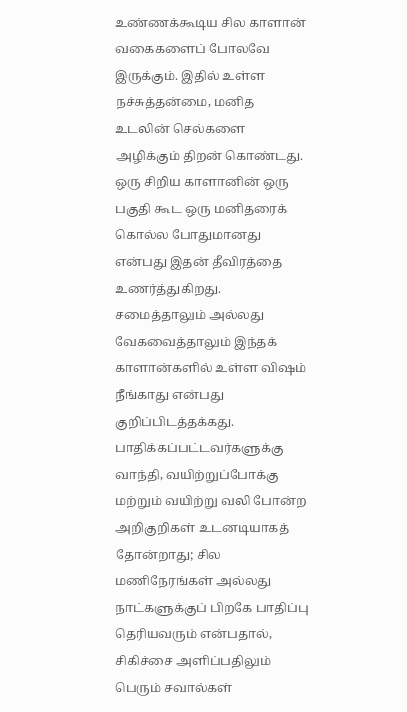உண்ணக்கூடிய சில காளான் வகைகளைப் போலவே இருக்கும். இதில் உள்ள நச்சுத்தன்மை, மனித உடலின் செல்களை அழிக்கும் திறன் கொண்டது. ஒரு சிறிய காளானின் ஒரு பகுதி கூட ஒரு மனிதரைக் கொல்ல போதுமானது என்பது இதன் தீவிரத்தை உணர்த்துகிறது.
சமைத்தாலும் அல்லது வேகவைத்தாலும் இந்தக் காளான்களில் உள்ள விஷம் நீங்காது என்பது குறிப்பிடத்தக்கது. பாதிக்கப்பட்டவர்களுக்கு வாந்தி, வயிற்றுப்போக்கு மற்றும் வயிற்று வலி போன்ற அறிகுறிகள் உடனடியாகத் தோன்றாது; சில மணிநேரங்கள் அல்லது நாட்களுக்குப் பிறகே பாதிப்பு தெரியவரும் என்பதால், சிகிச்சை அளிப்பதிலும் பெரும் சவால்கள்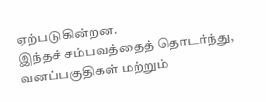ஏற்படுகின்றன.
இந்தச் சம்பவத்தைத் தொடர்ந்து, வனப்பகுதிகள் மற்றும்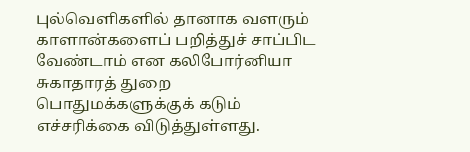புல்வெளிகளில் தானாக வளரும் காளான்களைப் பறித்துச் சாப்பிட வேண்டாம் என கலிபோர்னியா சுகாதாரத் துறை பொதுமக்களுக்குக் கடும் எச்சரிக்கை விடுத்துள்ளது.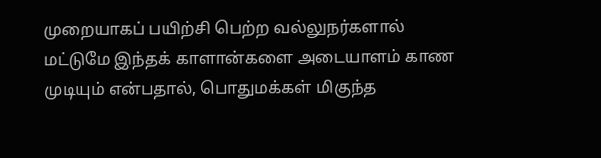முறையாகப் பயிற்சி பெற்ற வல்லுநர்களால் மட்டுமே இந்தக் காளான்களை அடையாளம் காண முடியும் என்பதால், பொதுமக்கள் மிகுந்த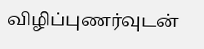விழிப்புணர்வுடன்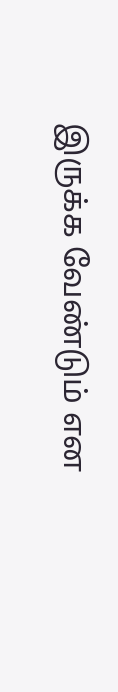இருக்க வேண்டும் என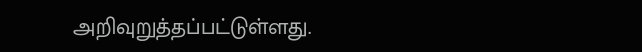அறிவுறுத்தப்பட்டுள்ளது.